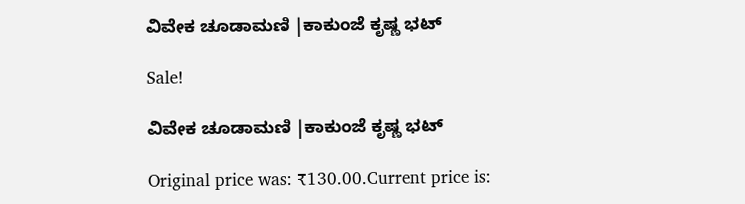ವಿವೇಕ ಚೂಡಾಮಣಿ |ಕಾಕುಂಜೆ ಕೃಷ್ಣ ಭಟ್

Sale!

ವಿವೇಕ ಚೂಡಾಮಣಿ |ಕಾಕುಂಜೆ ಕೃಷ್ಣ ಭಟ್

Original price was: ₹130.00.Current price is: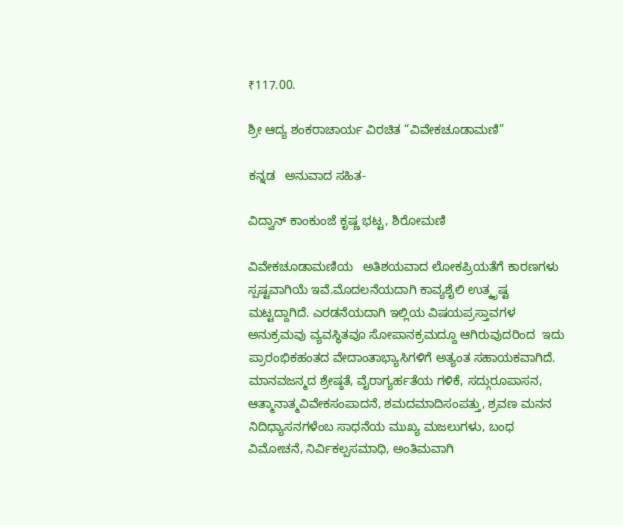₹117.00.

ಶ್ರೀ ಆದ್ಯ ಶಂಕರಾಚಾರ್ಯ ವಿರಚಿತ “ವಿವೇಕಚೂಡಾಮಣಿ”

ಕನ್ನಡ   ಅನುವಾದ ಸಹಿತ-

ವಿದ್ವಾನ್ ಕಾಂಕುಂಜೆ ಕೃಷ್ಣ ಭಟ್ಟ, ಶಿರೋಮಣಿ

ವಿವೇಕಚೂಡಾಮಣಿಯ   ಅತಿಶಯವಾದ ಲೋಕಪ್ರಿಯತೆಗೆ ಕಾರಣಗಳು ಸ್ಪಷ್ಟವಾಗಿಯೆ ಇವೆ.ಮೊದಲನೆಯದಾಗಿ ಕಾವ್ಯಶೈಲಿ ಉತ್ಕೃಷ್ಟ ಮಟ್ಟದ್ದಾಗಿದೆ. ಎರಡನೆಯದಾಗಿ ಇಲ್ಲಿಯ ವಿಷಯಪ್ರಸ್ತಾವಗಳ  ಅನುಕ್ರಮವು ವ್ಯವಸ್ಥಿತವೂ ಸೋಪಾನಕ್ರಮದ್ದೂ ಆಗಿರುವುದರಿಂದ  ಇದು ಪ್ರಾರಂಭಿಕಹಂತದ ವೇದಾಂತಾಭ್ಯಾಸಿಗಳಿಗೆ ಅತ್ಯಂತ ಸಹಾಯಕವಾಗಿದೆ. ಮಾನವಜನ್ಮದ ಶ್ರೇಷ್ಠತೆ, ವೈರಾಗ್ಯರ್ಹತೆಯ ಗಳಿಕೆ, ಸದ್ಗುರೂಪಾಸನ,   ಆತ್ಮಾನಾತ್ಮವಿವೇಕಸಂಪಾದನೆ, ಶಮದಮಾದಿಸಂಪತ್ತು, ಶ್ರವಣ ಮನನ ನಿದಿಧ್ಯಾಸನಗಳೆಂಬ ಸಾಧನೆಯ ಮುಖ್ಯ ಮಜಲುಗಳು, ಬಂಧ ವಿಮೋಚನೆ, ನಿರ್ವಿಕಲ್ಪಸಮಾಧಿ, ಅಂತಿಮವಾಗಿ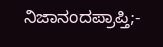ನಿಜಾನಂದಪ್ರಾಪ್ತಿ;-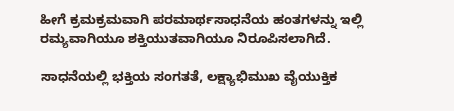ಹೀಗೆ ಕ್ರಮಕ್ರಮವಾಗಿ ಪರಮಾರ್ಥಸಾಧನೆಯ ಹಂತಗಳನ್ನು ಇಲ್ಲಿ ರಮ್ಯವಾಗಿಯೂ ಶಕ್ತಿಯುತವಾಗಿಯೂ ನಿರೂಪಿಸಲಾಗಿದೆ.

ಸಾಧನೆಯಲ್ಲಿ ಭಕ್ತಿಯ ಸಂಗತತೆ, ಲಕ್ಷ್ಯಾಭಿಮುಖ ವೈಯುಕ್ತಿಕ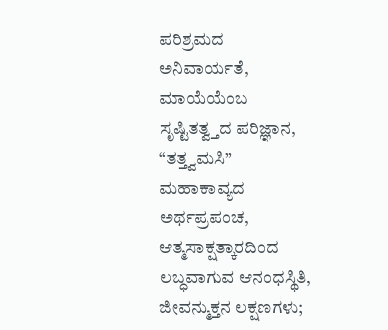ಪರಿಶ್ರಮದ    ಅನಿವಾರ್ಯತೆ, ಮಾಯೆಯೆಂಬ ಸೃಷ್ಟಿತತ್ವ್ತದ ಪರಿಜ್ಞಾನ, “ತತ್ತ್ವಮಸಿ” ಮಹಾಕಾವ್ಯದ   ಅರ್ಥಪ್ರಪಂಚ,    ಆತ್ಮಸಾಕ್ಷತ್ಕಾರದಿಂದ ಲಬ್ಧವಾಗುವ ಆನಂಧಸ್ಥಿತಿ, ಜೀವನ್ಮುಕ್ತನ ಲಕ್ಷಣಗಳು;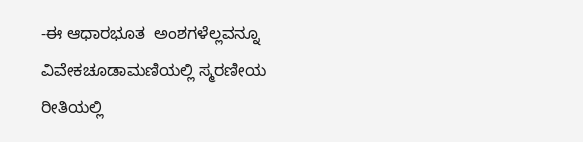-ಈ ಆಧಾರಭೂತ  ಅಂಶಗಳೆಲ್ಲವನ್ನೂ ವಿವೇಕಚೂಡಾಮಣಿಯಲ್ಲಿ ಸ್ಮರಣೀಯ ರೀತಿಯಲ್ಲಿ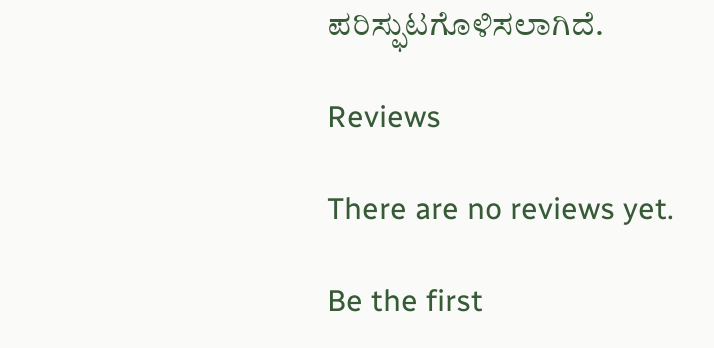ಪರಿಸ್ಫುಟಗೊಳಿಸಲಾಗಿದೆ.

Reviews

There are no reviews yet.

Be the first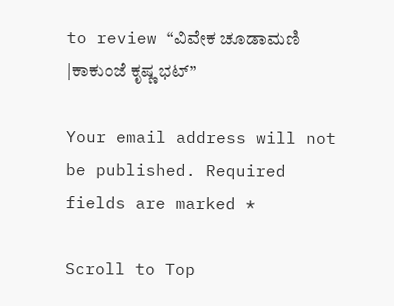to review “ವಿವೇಕ ಚೂಡಾಮಣಿ |ಕಾಕುಂಜೆ ಕೃಷ್ಣ ಭಟ್”

Your email address will not be published. Required fields are marked *

Scroll to Top